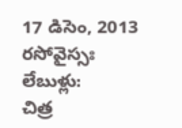17 డిసెం, 2013
రసోవైస్సః
లేబుళ్లు:
చిత్ర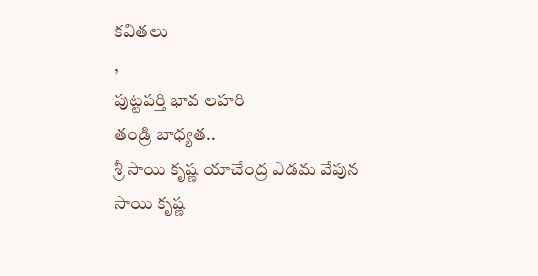కవితలు
,
పుట్టపర్తి భావ లహరి
తండ్రి బాధ్యత..
శ్రీ సాయి కృష్ణ యాచేంద్ర ఎడమ వేపున
సాయి కృష్ణ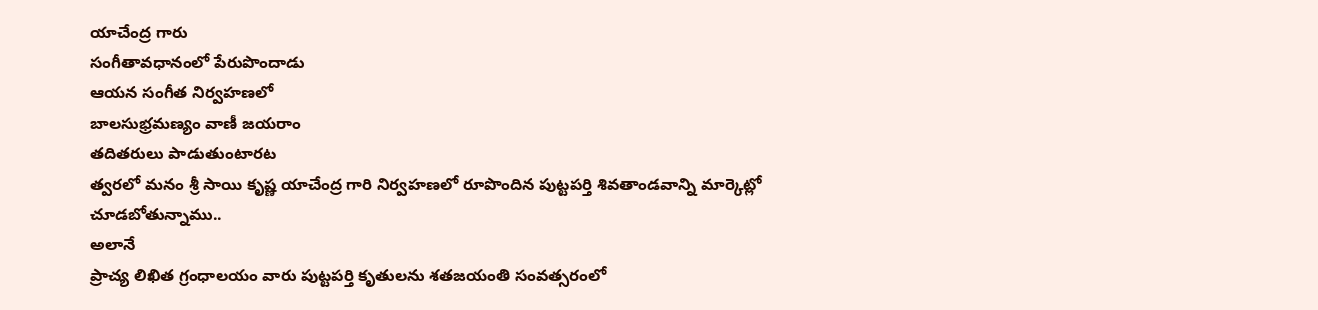యాచేంద్ర గారు
సంగీతావధానంలో పేరుపొందాడు
ఆయన సంగీత నిర్వహణలో
బాలసుభ్రమణ్యం వాణీ జయరాం
తదితరులు పాడుతుంటారట
త్వరలో మనం శ్రీ సాయి కృష్ణ యాచేంద్ర గారి నిర్వహణలో రూపొందిన పుట్టపర్తి శివతాండవాన్ని మార్కెట్లో చూడబోతున్నాము..
అలానే
ప్రాచ్య లిఖిత గ్రంధాలయం వారు పుట్టపర్తి కృతులను శతజయంతి సంవత్సరంలో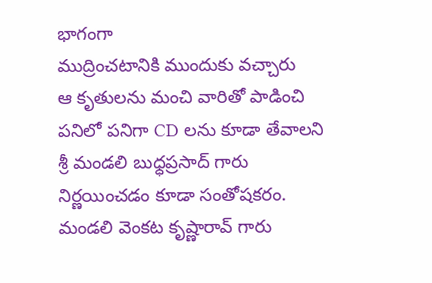భాగంగా
ముద్రించటానికి ముందుకు వచ్చారు
ఆ కృతులను మంచి వారితో పాడించి
పనిలో పనిగా CD లను కూడా తేవాలని
శ్రీ మండలి బుధ్ధప్రసాద్ గారు
నిర్ణయించడం కూడా సంతోషకరం.
మండలి వెంకట కృష్ణారావ్ గారు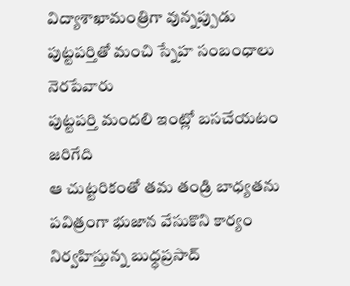విద్యాశాఖామంత్రిగా వున్నప్పుడు
పుట్టపర్తితో మంచి స్నేహ సంబంధాలు నెరపేవారు
పుట్టపర్తి మందలి ఇంట్లో బసచేయటం జరిగేది
ఆ చుట్టరికంతో తమ తండ్రి బాధ్యతను
పవిత్రంగా భుజాన వేసుకొని కార్యం నిర్వహిస్తున్న బుధ్ధప్రసాద్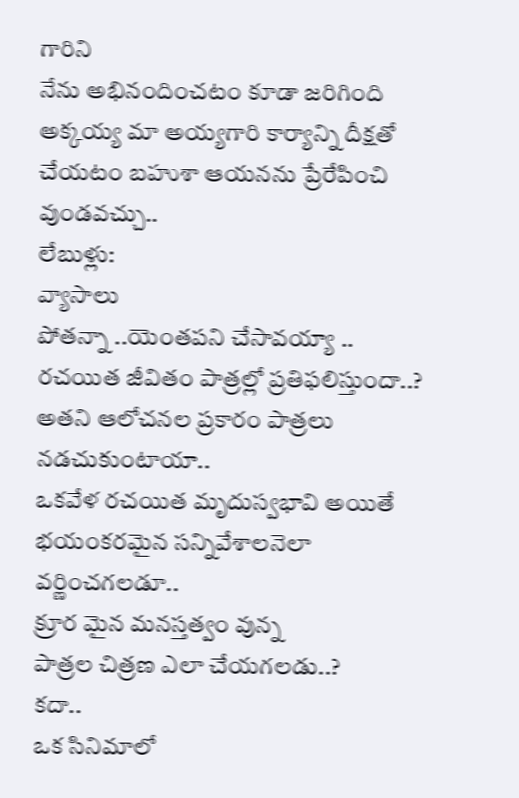గారిని
నేను అభినందించటం కూడా జరిగింది
అక్కయ్య మా అయ్యగారి కార్యాన్ని దీక్షతో చేయటం బహుశా ఆయనను ప్రేరేపించి వుండవచ్చు..
లేబుళ్లు:
వ్యాసాలు
పోతన్నా ..యెంతపని చేసావయ్యా ..
రచయిత జీవితం పాత్రల్లో ప్రతిఫలిస్తుందా..?
అతని ఆలోచనల ప్రకారం పాత్రలు నడచుకుంటాయా..
ఒకవేళ రచయిత మృదుస్వభావి అయితే భయంకరమైన సన్నివేశాలనెలా వర్ణించగలడూ..
క్రూర మైన మనస్తత్వం వున్న
పాత్రల చిత్రణ ఎలా చేయగలడు..?
కదా..
ఒక సినిమాలో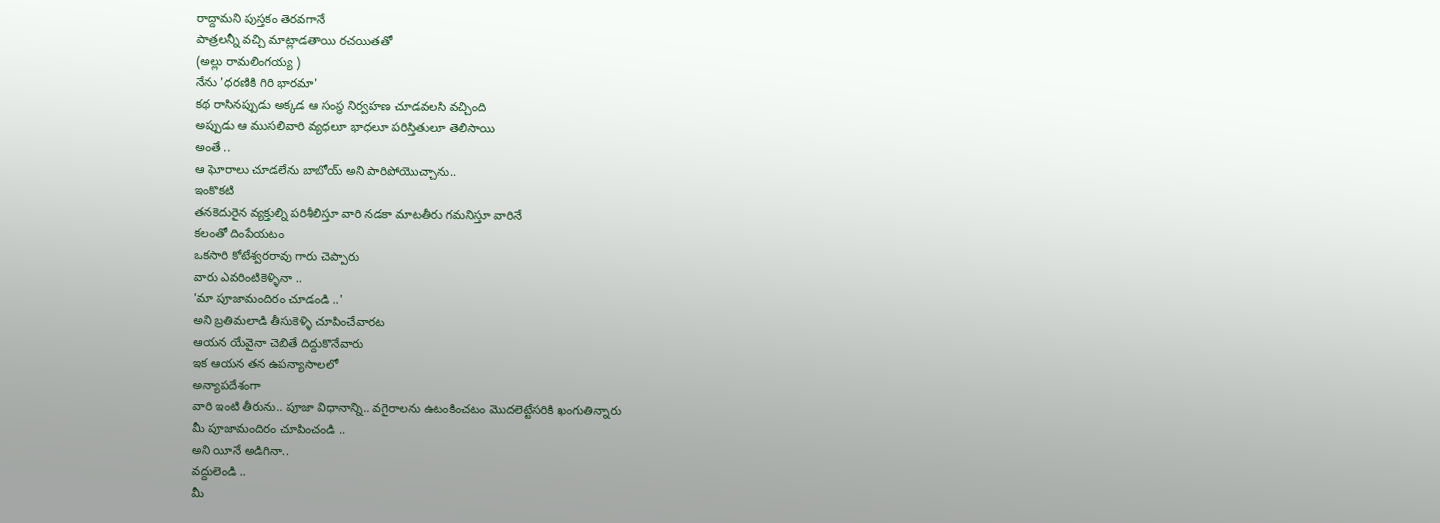రాద్దామని పుస్తకం తెరవగానే
పాత్రలన్నీ వచ్చి మాట్లాడతాయి రచయితతో
(అల్లు రామలింగయ్య )
నేను 'ధరణికి గిరి భారమా'
కథ రాసినప్పుడు అక్కడ ఆ సంస్థ నిర్వహణ చూడవలసి వచ్చింది
అప్పుడు ఆ ముసలివారి వ్యధలూ భాధలూ పరిస్తితులూ తెలిసాయి
అంతే ..
ఆ ఘోరాలు చూడలేను బాబోయ్ అని పారిపోయొచ్చాను..
ఇంకొకటి
తనకెదురైన వ్యక్తుల్ని పరిశీలిస్తూ వారి నడకా మాటతీరు గమనిస్తూ వారినే
కలంతో దింపేయటం
ఒకసారి కోటేశ్వరరావు గారు చెప్పారు
వారు ఎవరింటికెళ్ళినా ..
'మా పూజామందిరం చూడండి ..'
అని బ్రతిమలాడి తీసుకెళ్ళి చూపించేవారట
ఆయన యేవైనా చెబితే దిద్దుకొనేవారు
ఇక ఆయన తన ఉపన్యాసాలలో
అన్యాపదేశంగా
వారి ఇంటి తీరును.. పూజా విధానాన్ని.. వగైరాలను ఉటంకించటం మొదలెట్టేసరికి ఖంగుతిన్నారు
మీ పూజామందిరం చూపించండి ..
అని యీనే అడిగినా..
వద్దులెండి ..
మీ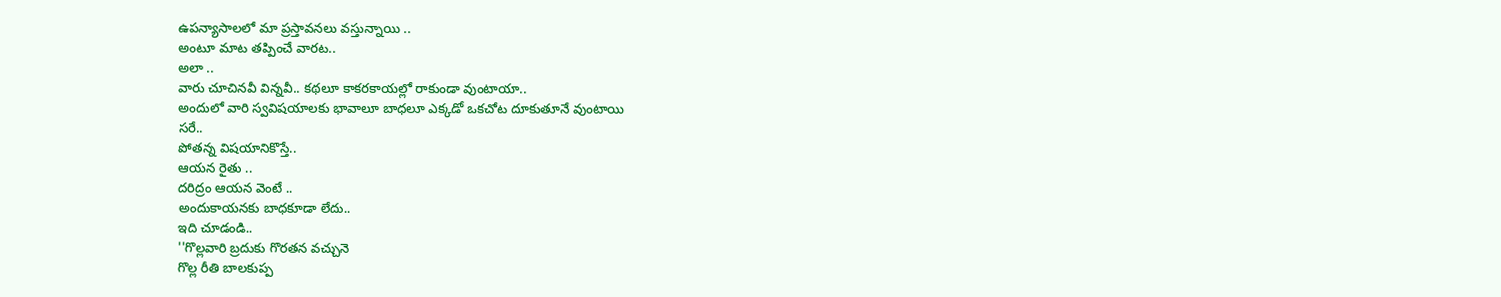ఉపన్యాసాలలో మా ప్రస్తావనలు వస్తున్నాయి ..
అంటూ మాట తప్పించే వారట..
అలా ..
వారు చూచినవీ విన్నవీ.. కథలూ కాకరకాయల్లో రాకుండా వుంటాయా..
అందులో వారి స్వవిషయాలకు భావాలూ బాధలూ ఎక్కడో ఒకచోట దూకుతూనే వుంటాయి
సరే..
పోతన్న విషయానికొస్తే..
ఆయన రైతు ..
దరిద్రం ఆయన వెంటే ..
అందుకాయనకు బాధకూడా లేదు..
ఇది చూడండి..
''గొల్లవారి బ్రదుకు గొరతన వచ్చునె
గొల్ల రీతి బాలకుప్ప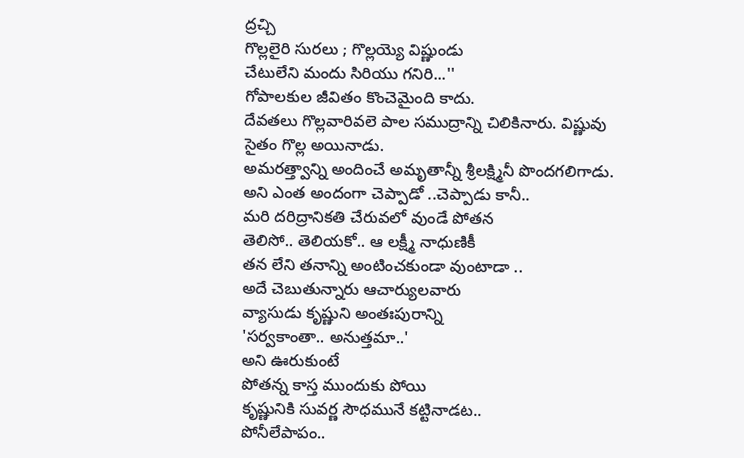ద్రచ్చి
గొల్లలైరి సురలు ; గొల్లయ్యె విష్ణుండు
చేటులేని మందు సిరియు గనిరి...''
గోపాలకుల జీవితం కొంచెమైంది కాదు.
దేవతలు గొల్లవారివలె పాల సముద్రాన్ని చిలికినారు. విష్ణువు సైతం గొల్ల అయినాడు.
అమరత్త్వాన్ని అందించే అమృతాన్నీ శ్రీలక్ష్మినీ పొందగలిగాడు.
అని ఎంత అందంగా చెప్పాడో ..చెప్పాడు కానీ..
మరి దరిద్రానికతి చేరువలో వుండే పోతన
తెలిసో.. తెలియకో.. ఆ లక్ష్మీ నాధుణికీ
తన లేని తనాన్ని అంటించకుండా వుంటాడా ..
అదే చెబుతున్నారు ఆచార్యులవారు
వ్యాసుడు కృష్ణుని అంతఃపురాన్ని
'సర్వకాంతా.. అనుత్తమా..'
అని ఊరుకుంటే
పోతన్న కాస్త ముందుకు పోయి
కృష్ణునికి సువర్ణ సౌధమునే కట్టినాడట..
పోనీలేపాపం..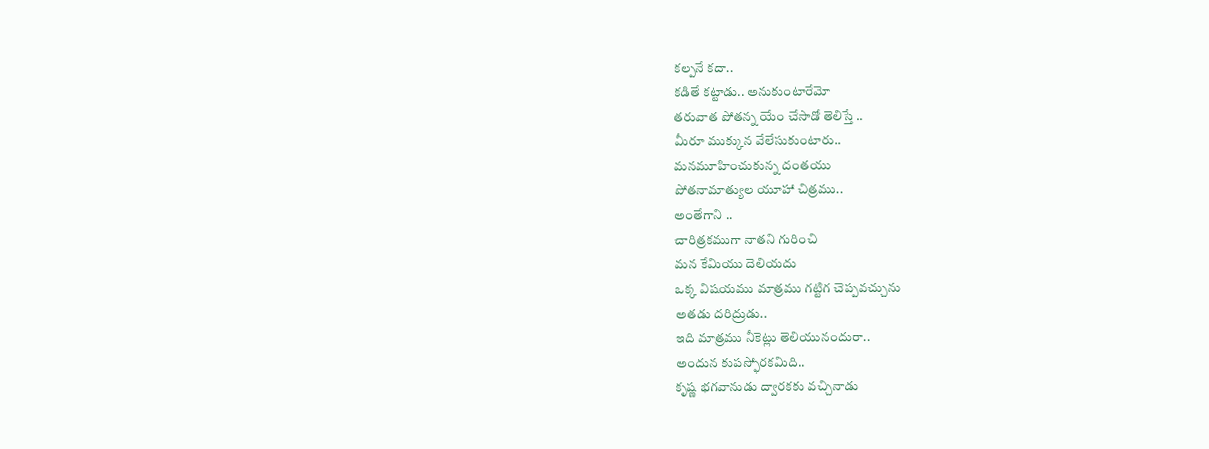కల్పనే కదా..
కడితే కట్టాడు.. అనుకుంటారేమో
తరువాత పోతన్న యేం చేసాడో తెలిస్తే ..
మీరూ ముక్కున వేలేసుకుంటారు..
మనమూహించుకున్న దంతయు
పోతనామాత్యుల యూహా చిత్రము..
అంతేగాని ..
చారిత్రకముగా నాతని గురించి
మన కేమియు దెలియదు
ఒక్క విషయము మాత్రము గట్టిగ చెప్పవచ్చును
అతడు దరిద్రుడు..
ఇది మాత్రము నీకెట్లు తెలియునందురా..
అందున కుపస్ఫోరకమిది..
కృష్ణ భగవానుడు ద్వారకకు వచ్చినాడు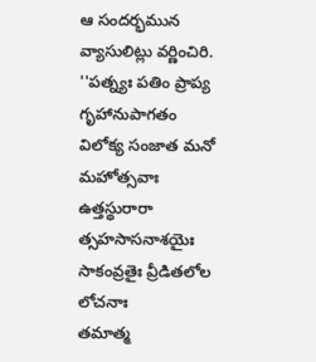ఆ సందర్భమున వ్యాసులిట్లు వర్ణించిరి.
''పత్న్యః పతిం ప్రాప్య గృహానుపాగతం
విలోక్య సంజాత మనో మహోత్సవాః
ఉత్తస్థురారా త్సహసాసనాశయైః
సాకంవ్రతైః వ్రీడితలోల లోచనాః
తమాత్మ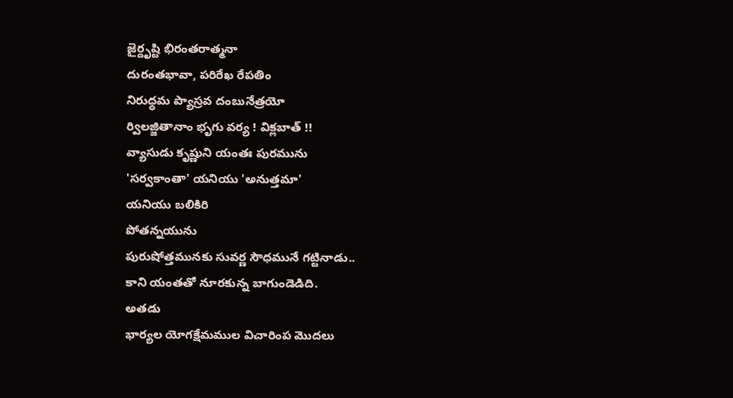జైర్దృష్టి భిరంతరాత్మనా
దురంతభావా, పరిరేఖ రేపతిం
నిరుధ్ధమ ప్యాస్రవ దంబునేత్రయో
ర్విలజ్జితానాం భృగు వర్య ! విక్లబాత్ !!
వ్యాసుడు కృష్ణుని యంతః పురమును
'సర్వకాంతా' యనియు 'అనుత్తమా'
యనియు బలికిరి
పోతన్నయును
పురుషోత్తమునకు సువర్ణ సౌధమునే గట్టినాడు..
కాని యంతతో నూరకున్న బాగుండెడిది.
అతడు
భార్యల యోగక్షేమముల విచారింప మొదలు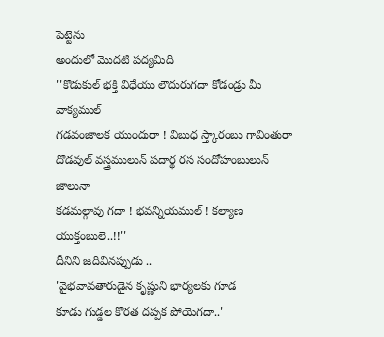పెట్టెను
అందులో మొదటి పద్యమిది
''కొడుకుల్ భక్తి విధేయు లౌదురుగదా కోడండ్రు మీ వాక్యముల్
గడవంజాలక యుందురా ! విబుధ స్త్కారంబు గావింతురా
దొడవుల్ వస్త్రములున్ పదార్థ రస సందోహంబులున్ జాలునా
కడమల్గావు గదా ! భవన్నియముల్ ! కల్యాణ యుక్తంబులె..!!''
దీనిని జదివినప్పుడు ..
'వైభవావతారుడైన కృష్ణుని భార్యలకు గూడ
కూడు గుడ్డల కొరత దప్పక పోయెగదా..'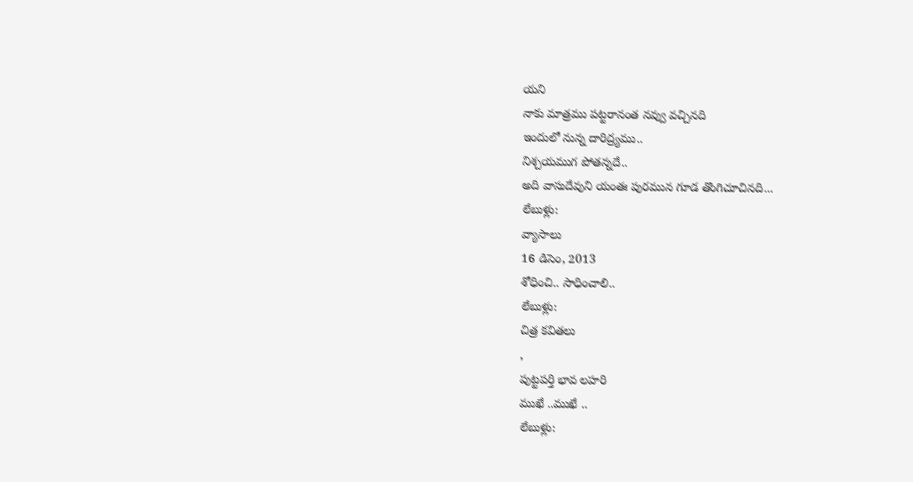యని
నాకు మాత్రము పట్టరానంత నవ్వు వచ్చినది
ఇందులో నున్న దారిద్ర్యము..
నిశ్చయముగ పోతన్నదే..
అది వాసుదేవుని యంతః పురమున గూడ తొంగిచూచినది...
లేబుళ్లు:
వ్యాసాలు
16 డిసెం, 2013
శోధించి.. సాధించాలి..
లేబుళ్లు:
చిత్ర కవితలు
,
పుట్టపర్తి భావ లహరి
ముఖే ..ముఖే ..
లేబుళ్లు: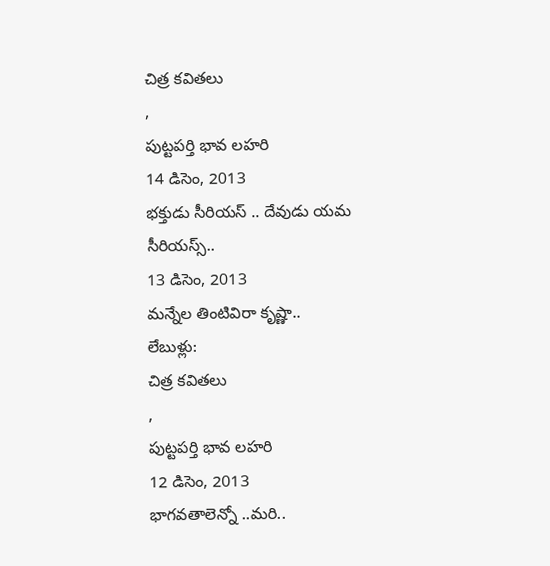చిత్ర కవితలు
,
పుట్టపర్తి భావ లహరి
14 డిసెం, 2013
భక్తుడు సీరియస్ .. దేవుడు యమ సీరియస్స్..
13 డిసెం, 2013
మన్నేల తింటివిరా కృష్ణా..
లేబుళ్లు:
చిత్ర కవితలు
,
పుట్టపర్తి భావ లహరి
12 డిసెం, 2013
భాగవతాలెన్నో ..మరి..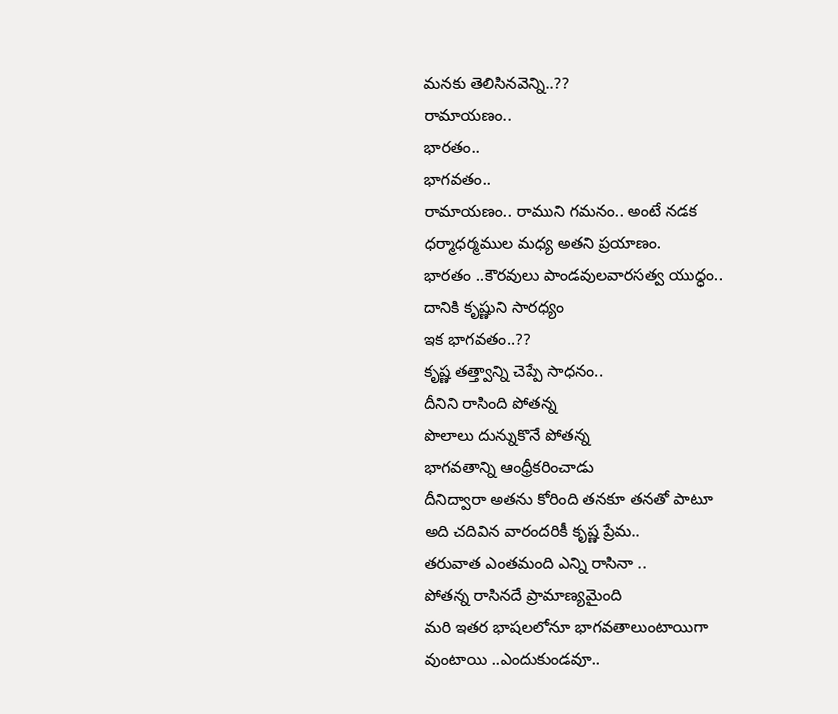మనకు తెలిసినవెన్ని..??
రామాయణం..
భారతం..
భాగవతం..
రామాయణం.. రాముని గమనం.. అంటే నడక
ధర్మాధర్మముల మధ్య అతని ప్రయాణం.
భారతం ..కౌరవులు పాండవులవారసత్వ యుధ్ధం..
దానికి కృష్ణుని సారధ్యం
ఇక భాగవతం..??
కృష్ణ తత్త్వాన్ని చెప్పే సాధనం..
దీనిని రాసింది పోతన్న
పొలాలు దున్నుకొనే పోతన్న
భాగవతాన్ని ఆంధ్రీకరించాడు
దీనిద్వారా అతను కోరింది తనకూ తనతో పాటూ
అది చదివిన వారందరికీ కృష్ణ ప్రేమ..
తరువాత ఎంతమంది ఎన్ని రాసినా ..
పోతన్న రాసినదే ప్రామాణ్యమైంది
మరి ఇతర భాషలలోనూ భాగవతాలుంటాయిగా
వుంటాయి ..ఎందుకుండవూ..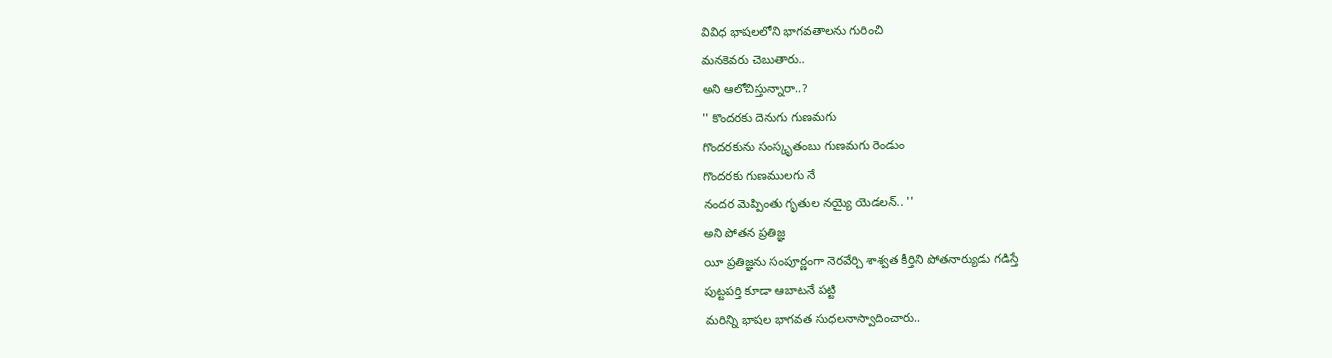వివిధ భాషలలోని భాగవతాలను గురించి
మనకెవరు చెబుతారు..
అని ఆలోచిస్తున్నారా..?
'' కొందరకు దెనుగు గుణమగు
గొందరకును సంస్కృతంబు గుణమగు రెండుం
గొందరకు గుణములగు నే
నందర మెప్పింతు గృతుల నయ్యై యెడలన్.. ''
అని పోతన ప్రతిజ్ఞ
యీ ప్రతిజ్ఞను సంపూర్ణంగా నెరవేర్చి శాశ్వత కీర్తిని పోతనార్యుడు గడిస్తే
పుట్టపర్తి కూడా ఆబాటనే పట్టి
మరిన్ని భాషల భాగవత సుధలనాస్వాదించారు..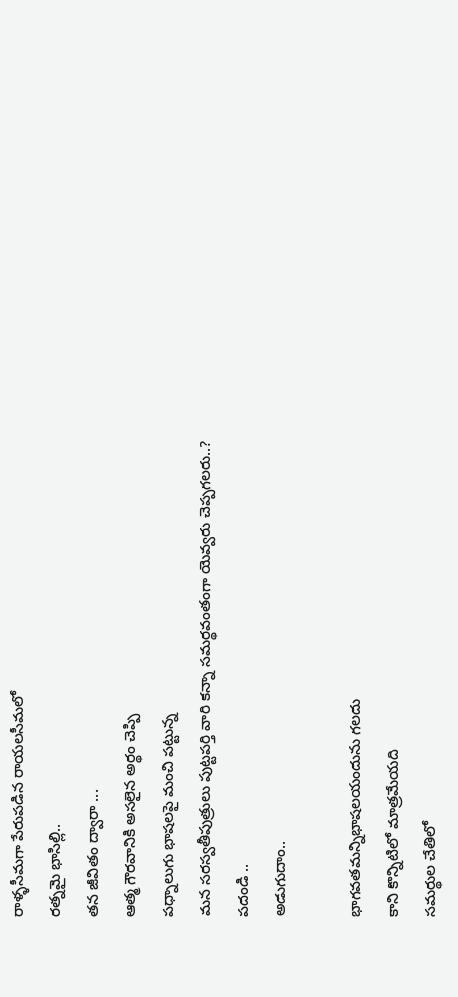రాళ్ళసీమగా పేరుపడిన రాయలసీమలో
రత్నమై భాసిల్లి..
తన జీవితం ద్వారా ...
ఆత్మ గౌరవానికి అసలైన అర్థం చెప్పి
పధ్నాలుగు భాషలపై మంచి పట్టున్న
మన సరస్వతీపుత్రులు పుట్టపర్తి వారి కన్నా సమర్థవంతంగా యెవ్వరు చెప్పగలరు..?
పదండి ..
అడుగుదాం..

భాగవతమన్నిభాషలయందును గలదు
కాని కొన్నిటిలో మాత్రమేయది
సమర్థుల చేతిలో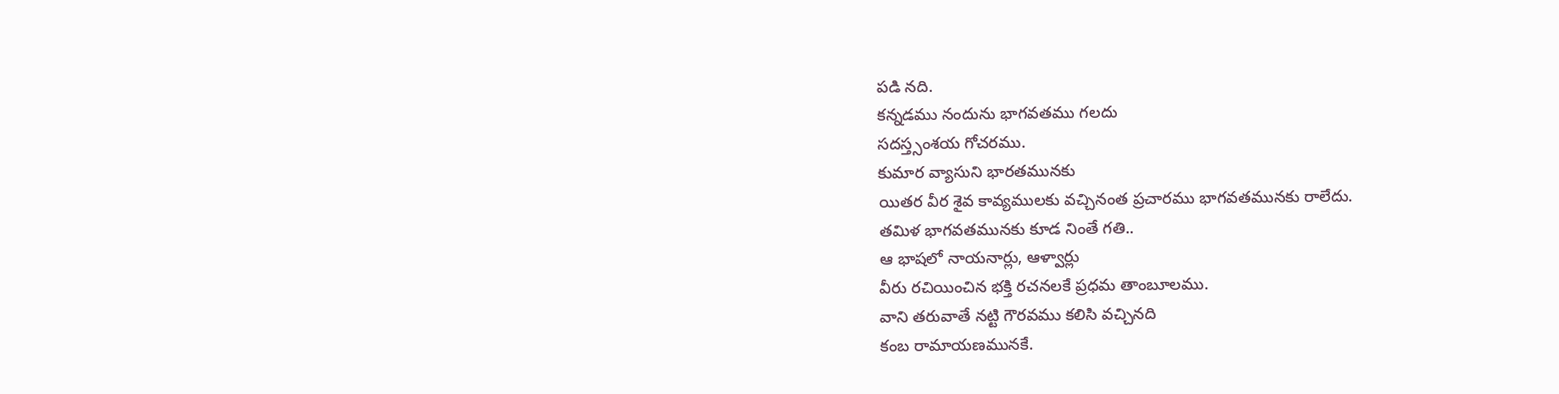పడి నది.
కన్నడము నందును భాగవతము గలదు
సదస్త్సంశయ గోచరము.
కుమార వ్యాసుని భారతమునకు
యితర వీర శైవ కావ్యములకు వచ్చినంత ప్రచారము భాగవతమునకు రాలేదు.
తమిళ భాగవతమునకు కూడ నింతే గతి..
ఆ భాషలో నాయనార్లు, ఆళ్వార్లు
వీరు రచియించిన భక్తి రచనలకే ప్రధమ తాంబూలము.
వాని తరువాతే నట్టి గౌరవము కలిసి వచ్చినది
కంబ రామాయణమునకే.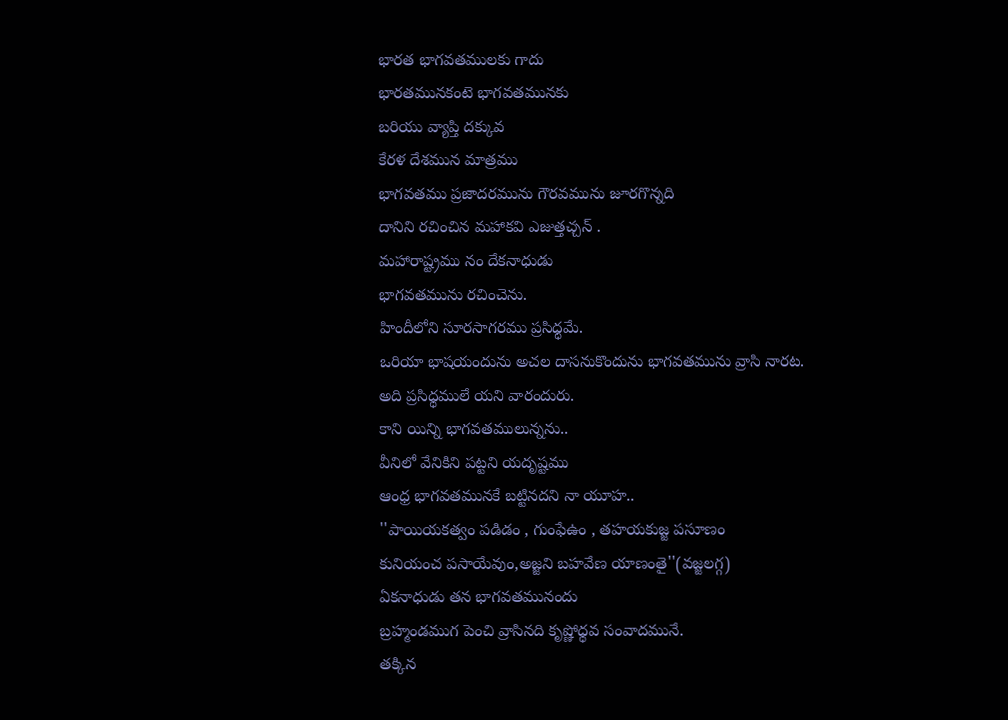భారత భాగవతములకు గాదు
భారతమునకంటె భాగవతమునకు
బరియు వ్యాప్తి దక్కువ
కేరళ దేశమున మాత్రము
భాగవతము ప్రజాదరమును గౌరవమును జూరగొన్నది
దానిని రచించిన మహాకవి ఎజుత్తచ్చన్ .
మహారాష్ట్రము నం దేకనాధుడు
భాగవతమును రచించెను.
హిందీలోని సూరసాగరము ప్రసిధ్ధమే.
ఒరియా భాషయందును అచల దాసనుకొందును భాగవతమును వ్రాసి నారట.
అది ప్రసిధ్ధములే యని వారందురు.
కాని యిన్ని భాగవతములున్నను..
వీనిలో వేనికిని పట్టని యదృష్టము
ఆంధ్ర భాగవతమునకే బట్టినదని నా యూహ..
''పాయియకత్వం పడిడం , గుంఫేఉం , తహయకుజ్జ పసూణం
కునియంచ పసాయేవుం,అజ్జని బహవేణ యాణంతై''(వజ్జలగ్గ)
ఏకనాధుడు తన భాగవతమునందు
బ్రహ్మండముగ పెంచి వ్రాసినది కృష్ణోధ్ధవ సంవాదమునే.
తక్కిన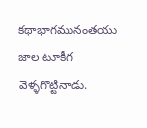కథాభాగమునంతయు జాల టూకీగ వెళ్ళగొట్టినాడు.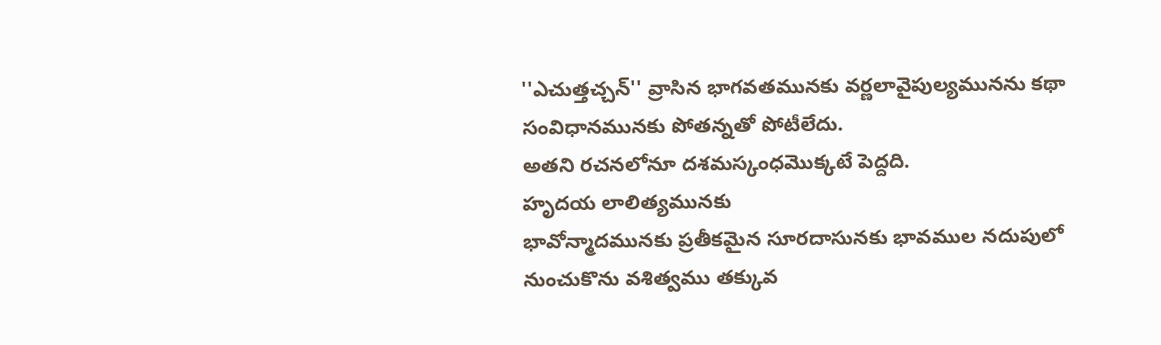''ఎచుత్తచ్చన్'' వ్రాసిన భాగవతమునకు వర్ణలావైపుల్యమునను కథా సంవిధానమునకు పోతన్నతో పోటీలేదు.
అతని రచనలోనూ దశమస్కంధమొక్కటే పెద్దది.
హృదయ లాలిత్యమునకు
భావోన్మాదమునకు ప్రతీకమైన సూరదాసునకు భావముల నదుపులో నుంచుకొను వశిత్వము తక్కువ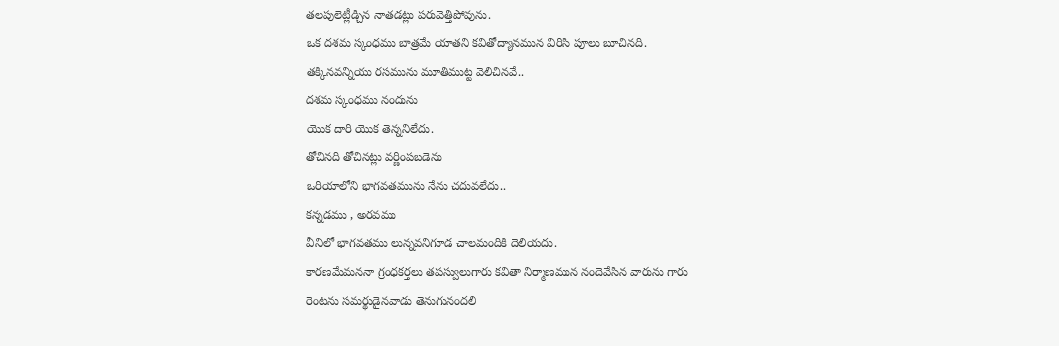తలపులెట్లీడ్చిన నాతడట్లు పరువెత్తిపోవును.
ఒక దశమ స్కంధము బాత్రమే యాతని కవితోద్యానమున విరిసి పూలు బూచినది.
తక్కినవన్నియు రసమును మూతిముట్ట వెలిచినవే..
దశమ స్కంధము నందును
యొక దారి యొక తెన్ననిలేదు.
తోచినది తోచినట్లు వర్ణింపబడెను
ఒరియాలోని భాగవతమును నేను చదువలేదు..
కన్నడము , అరవము
వీనిలో భాగవతము లున్నవనిగూడ చాలమందికి దెలియదు.
కారణమేమననా గ్రంధకర్తలు తపస్వులుగారు కవితా నిర్మాణమున నందెవేసిన వారును గారు
రెంటను సమర్థుడైనవాడు తెనుగునందలి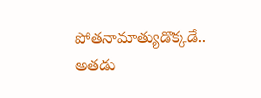పోతనామాత్యుడొక్కడే..
అతడు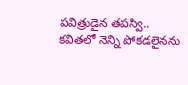పవిత్రుడైన తపస్వి..
కవితలో నెన్ని పోకడలైనను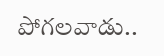పోగలవాడు..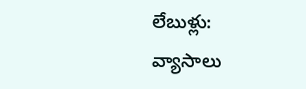లేబుళ్లు:
వ్యాసాలు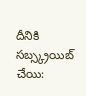దీనికి సబ్స్క్రయిబ్ చేయి: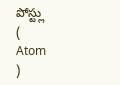పోస్ట్లు
(
Atom
)